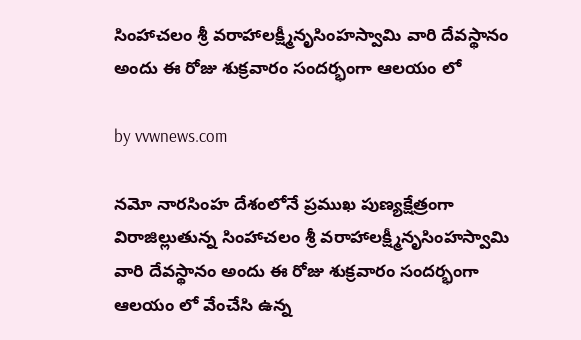సింహాచలం శ్రీ వరాహాలక్ష్మీనృసింహస్వామి వారి దేవస్థానం అందు ఈ రోజు శుక్రవారం సందర్భంగా ఆలయం లో

by vvwnews.com

నమో నారసింహ దేశంలోనే ప్రముఖ పుణ్యక్షేత్రంగా విరాజిల్లుతున్న సింహాచలం శ్రీ వరాహాలక్ష్మీనృసింహస్వామి వారి దేవస్థానం అందు ఈ రోజు శుక్రవారం సందర్భంగా ఆలయం లో వేంచేసి ఉన్న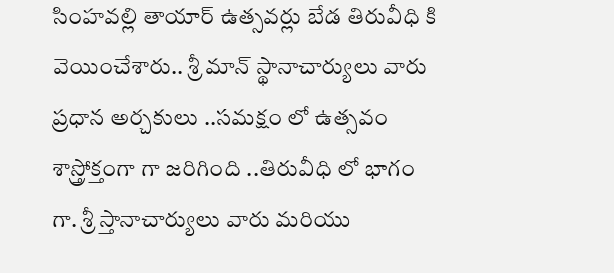సింహవల్లి తాయార్ ఉత్సవర్లు బేడ తిరువీధి కి వెయించేశారు.. శ్రీ మాన్ స్థానాచార్యులు వారు ప్రధాన అర్చకులు ..సమక్షం లో ఉత్సవం శాస్త్రోక్తంగా గా జరిగింది ..తిరువీధి లో భాగం గా. శ్రీ స్తానాచార్యులు వారు మరియు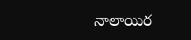నాలాయిర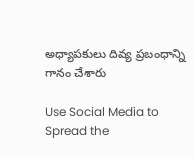అధ్యాపకులు దివ్య ప్రబంధాన్ని గానం చేశారు

Use Social Media to Spread the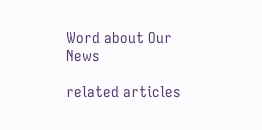Word about Our News

related articles